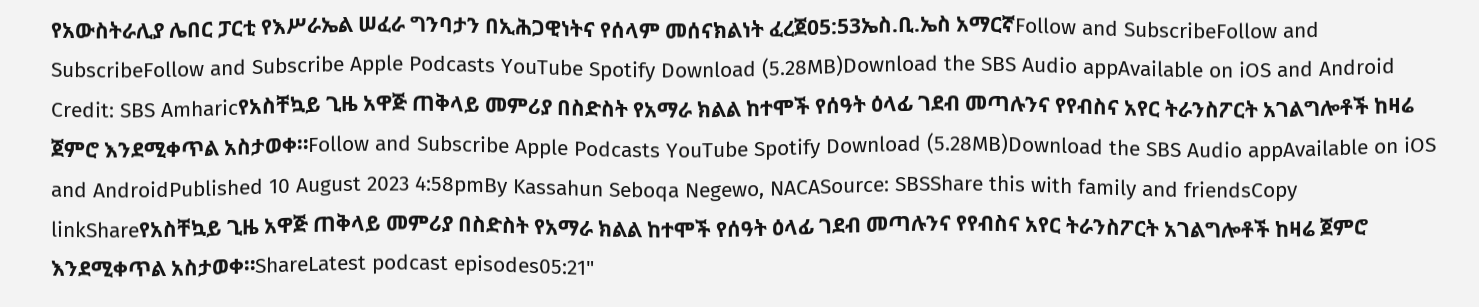የአውስትራሊያ ሌበር ፓርቲ የእሥራኤል ሠፈራ ግንባታን በኢሕጋዊነትና የሰላም መሰናክልነት ፈረጀ05:53ኤስ.ቢ.ኤስ አማርኛFollow and SubscribeFollow and SubscribeFollow and Subscribe Apple Podcasts YouTube Spotify Download (5.28MB)Download the SBS Audio appAvailable on iOS and Android Credit: SBS Amharicየአስቸኳይ ጊዜ አዋጅ ጠቅላይ መምሪያ በስድስት የአማራ ክልል ከተሞች የሰዓት ዕላፊ ገደብ መጣሉንና የየብስና አየር ትራንስፖርት አገልግሎቶች ከዛሬ ጀምሮ እንደሚቀጥል አስታወቀ።Follow and Subscribe Apple Podcasts YouTube Spotify Download (5.28MB)Download the SBS Audio appAvailable on iOS and AndroidPublished 10 August 2023 4:58pmBy Kassahun Seboqa Negewo, NACASource: SBSShare this with family and friendsCopy linkShareየአስቸኳይ ጊዜ አዋጅ ጠቅላይ መምሪያ በስድስት የአማራ ክልል ከተሞች የሰዓት ዕላፊ ገደብ መጣሉንና የየብስና አየር ትራንስፖርት አገልግሎቶች ከዛሬ ጀምሮ እንደሚቀጥል አስታወቀ።ShareLatest podcast episodes05:21"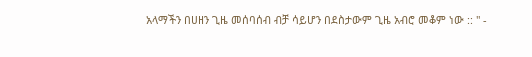አላማችን በሀዘን ጊዜ መሰባሰብ ብቻ ሳይሆን በደስታውም ጊዜ አብሮ መቆም ነው :: " -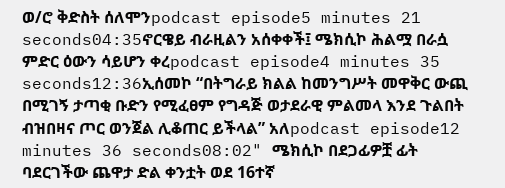ወ/ሮ ቅድስት ሰለሞንpodcast episode5 minutes 21 seconds04:35ኖርዌይ ብራዚልን አሰቀቀች፤ ሜክሲኮ ሕልሟ በራሷ ምድር ዕውን ሳይሆን ቀረpodcast episode4 minutes 35 seconds12:36ኢሰመኮ “በትግራይ ክልል ከመንግሥት መዋቅር ውጪ በሚገኝ ታጣቂ ቡድን የሚፈፀም የግዳጅ ወታደራዊ ምልመላ እንደ ጉልበት ብዝበዛና ጦር ወንጀል ሊቆጠር ይችላል” አለpodcast episode12 minutes 36 seconds08:02" ሜክሲኮ በደጋፊዎቿ ፊት ባደርገችው ጨዋታ ድል ቀንቷት ወደ 16ተኛ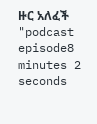ዙር አለፈች "podcast episode8 minutes 2 seconds